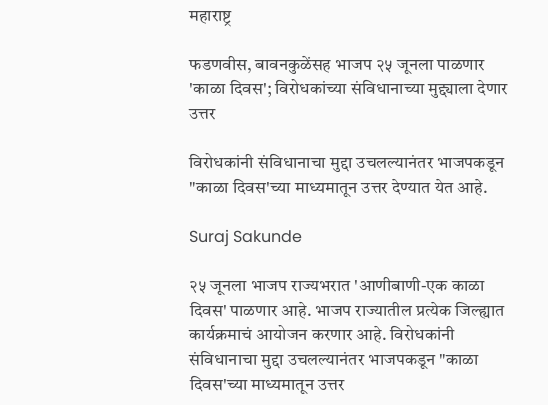महाराष्ट्र

फडणवीस, बावनकुळेंसह भाजप २५ जूनला पाळणार 'काळा दिवस'; विरोधकांच्या संविधानाच्या मुद्द्याला देणार उत्तर

विरोधकांनी संविधानाचा मुद्दा उचलल्यानंतर भाजपकडून "काळा दिवस'च्या माध्यमातून उत्तर देण्यात येत आहे.

Suraj Sakunde

२५ जूनला भाजप राज्यभरात 'आणीबाणी-एक काळा दिवस' पाळणार आहे. भाजप राज्यातील प्रत्येक जिल्ह्यात कार्यक्रमाचं आयोजन करणार आहे. विरोधकांनी संविधानाचा मुद्दा उचलल्यानंतर भाजपकडून "काळा दिवस'च्या माध्यमातून उत्तर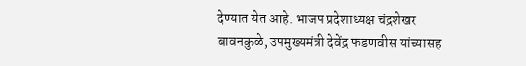देण्यात येत आहे. भाजप प्रदेशाध्यक्ष चंद्रशेखर बावनकुळे, उपमुख्यमंत्री देवेंद्र फडणवीस यांच्यासह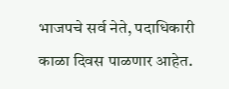भाजपचे सर्व नेते, पदाधिकारी काळा दिवस पाळणार आहेत.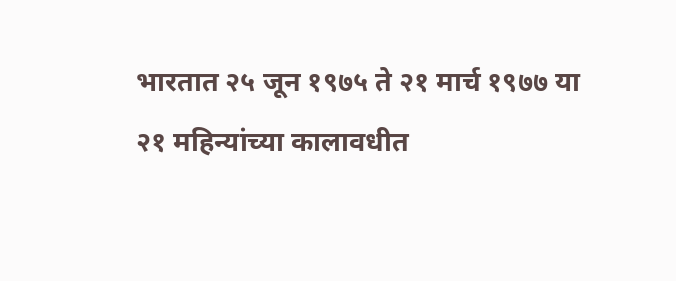भारतात २५ जून १९७५ ते २१ मार्च १९७७ या २१ महिन्यांच्या कालावधीत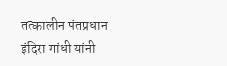तत्कालीन पंतप्रधान इंदिरा गांधी यांनी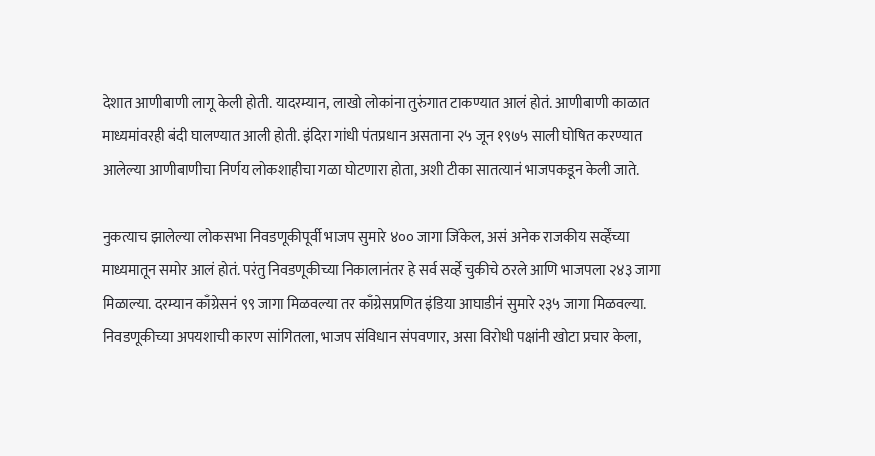देशात आणीबाणी लागू केली होती. यादरम्यान, लाखो लोकांना तुरुंगात टाकण्यात आलं होतं. आणीबाणी काळात माध्यमांवरही बंदी घालण्यात आली होती. इंदिरा गांधी पंतप्रधान असताना २५ जून १९७५ साली घोषित करण्यात आलेल्या आणीबाणीचा निर्णय लोकशाहीचा गळा घोटणारा होता, अशी टीका सातत्यानं भाजपकडून केली जाते.

नुकत्याच झालेल्या लोकसभा निवडणूकीपूर्वी भाजप सुमारे ४०० जागा जिंकेल, असं अनेक राजकीय सर्व्हेंच्या माध्यमातून समोर आलं होतं. परंतु निवडणूकीच्या निकालानंतर हे सर्व सर्व्हे चुकीचे ठरले आणि भाजपला २४३ जागा मिळाल्या. दरम्यान काँग्रेसनं ९९ जागा मिळवल्या तर काँग्रेसप्रणित इंडिया आघाडीनं सुमारे २३५ जागा मिळवल्या. निवडणूकीच्या अपयशाची कारण सांगितला, भाजप संविधान संपवणार, असा विरोधी पक्षांनी खोटा प्रचार केला,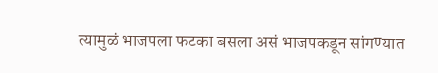त्यामुळं भाजपला फटका बसला असं भाजपकडून सांगण्यात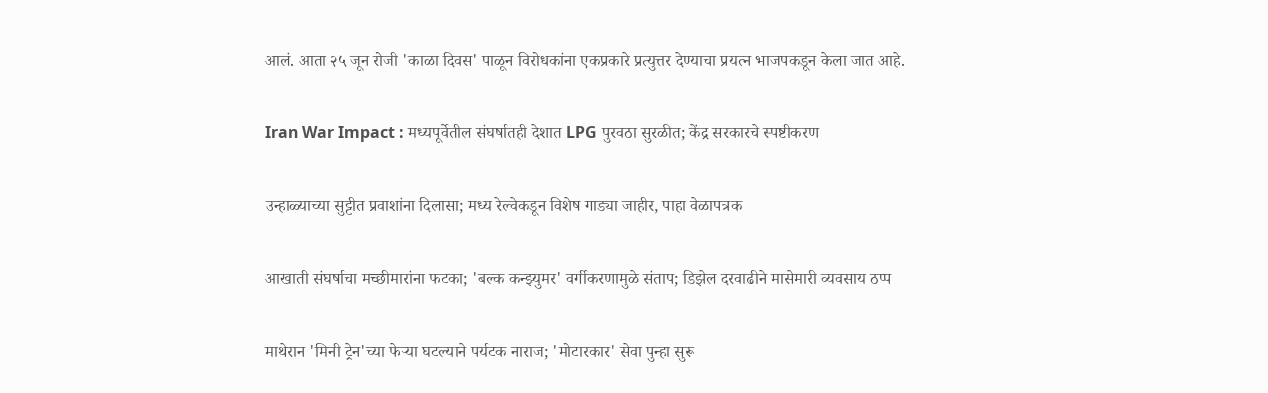आलं. आता २५ जून रोजी 'काळा दिवस' पाळून विरोधकांना एकप्रकारे प्रत्युत्तर देण्याचा प्रयत्न भाजपकडून केला जात आहे.

Iran War Impact : मध्यपूर्वेतील संघर्षातही देशात LPG पुरवठा सुरळीत; केंद्र सरकारचे स्पष्टीकरण

उन्हाळ्याच्या सुट्टीत प्रवाशांना दिलासा; मध्य रेल्वेकडून विशेष गाड्या जाहीर, पाहा वेळापत्रक

आखाती संघर्षाचा मच्छीमारांना फटका; 'बल्क कन्झ्युमर' वर्गीकरणामुळे संताप; डिझेल दरवाढीने मासेमारी व्यवसाय ठप्प

माथेरान 'मिनी ट्रेन'च्या फेऱ्या घटल्याने पर्यटक नाराज; 'मोटारकार' सेवा पुन्हा सुरू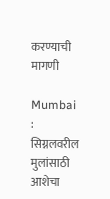करण्याची मागणी

Mumbai : सिग्नलवरील मुलांसाठी आशेचा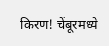किरण! चेंबूरमध्ये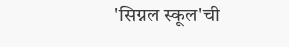'सिग्नल स्कूल'ची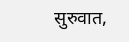सुरुवात,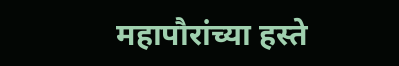महापौरांच्या हस्ते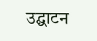उद्घाटन